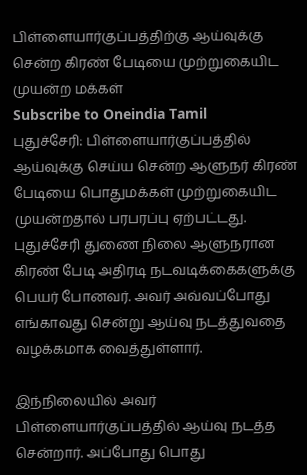பிள்ளையார்குப்பத்திற்கு ஆய்வுக்கு சென்ற கிரண் பேடியை முற்றுகையிட முயன்ற மக்கள்
Subscribe to Oneindia Tamil
புதுச்சேரி: பிள்ளையார்குப்பத்தில் ஆய்வுக்கு செய்ய சென்ற ஆளுநர் கிரண் பேடியை பொதுமக்கள் முற்றுகையிட முயன்றதால் பரபரப்பு ஏற்பட்டது.
புதுச்சேரி துணை நிலை ஆளுநரான கிரண் பேடி அதிரடி நடவடிக்கைகளுக்கு பெயர் போனவர். அவர் அவ்வப்போது எங்காவது சென்று ஆய்வு நடத்துவதை வழக்கமாக வைத்துள்ளார்.

இந்நிலையில் அவர் பிள்ளையார்குப்பத்தில் ஆய்வு நடத்த சென்றார். அப்போது பொது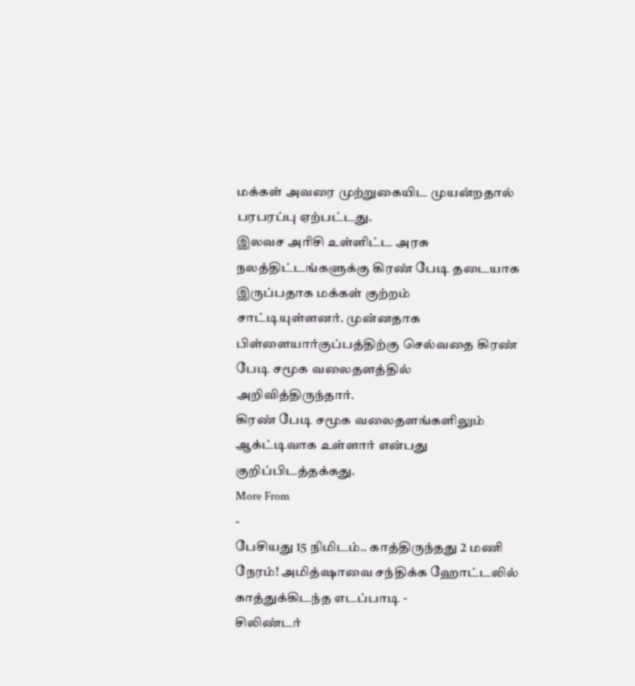மக்கள் அவரை முற்றுகையிட முயன்றதால் பரபரப்பு ஏற்பட்டது.
இலவச அரிசி உள்ளிட்ட அரசு நலத்திட்டங்களுக்கு கிரண் பேடி தடையாக இருப்பதாக மக்கள் குற்றம் சாட்டியுள்ளனர். முன்னதாக பிள்ளையார்குப்பத்திற்கு செல்வதை கிரண் பேடி சமூக வலைதளத்தில் அறிவித்திருந்தார்.
கிரண் பேடி சமூக வலைதளங்களிலும் ஆக்ட்டிவாக உள்ளார் என்பது குறிப்பிடத்தக்கது.
More From
-
பேசியது 15 நிமிடம்.. காத்திருந்தது 2 மணி நேரம்! அமித்ஷாவை சந்திக்க ஹோட்டலில் காத்துக்கிடந்த எடப்பாடி -
சிலிண்டர்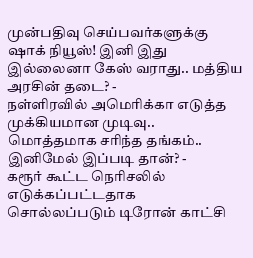முன்பதிவு செய்பவர்களுக்கு ஷாக் நியூஸ்! இனி இது இல்லைனா கேஸ் வராது.. மத்திய அரசின் தடை? -
நள்ளிரவில் அமெரிக்கா எடுத்த முக்கியமான முடிவு.. மொத்தமாக சரிந்த தங்கம்.. இனிமேல் இப்படி தான்? -
கரூர் கூட்ட நெரிசலில் எடுக்கப்பட்டதாக சொல்லப்படும் டிரோன் காட்சி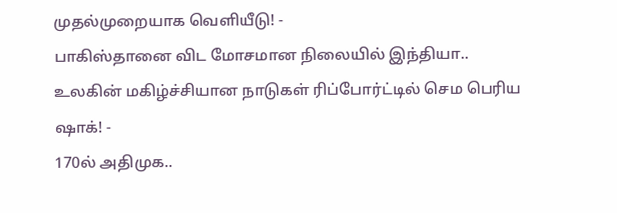முதல்முறையாக வெளியீடு! -
பாகிஸ்தானை விட மோசமான நிலையில் இந்தியா.. உலகின் மகிழ்ச்சியான நாடுகள் ரிப்போர்ட்டில் செம பெரிய ஷாக்! -
170ல் அதிமுக..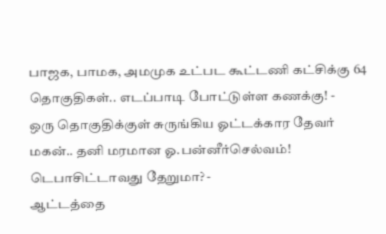பாஜக, பாமக, அமமுக உட்பட கூட்டணி கட்சிக்கு 64 தொகுதிகள்.. எடப்பாடி போட்டுள்ள கணக்கு! -
ஒரு தொகுதிக்குள் சுருங்கிய ஓட்டக்கார தேவர் மகன்.. தனி மரமான ஓ.பன்னீர்செல்வம்! டெபாசிட்டாவது தேறுமா? -
ஆட்டத்தை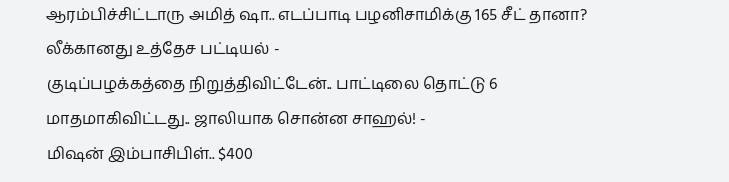ஆரம்பிச்சிட்டாரு அமித் ஷா.. எடப்பாடி பழனிசாமிக்கு 165 சீட் தானா? லீக்கானது உத்தேச பட்டியல் -
குடிப்பழக்கத்தை நிறுத்திவிட்டேன்.. பாட்டிலை தொட்டு 6 மாதமாகிவிட்டது.. ஜாலியாக சொன்ன சாஹல்! -
மிஷன் இம்பாசிபிள்.. $400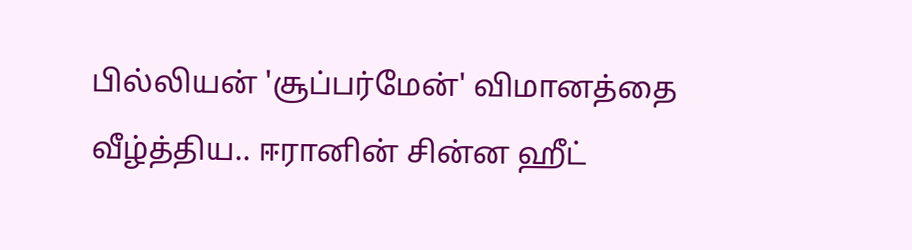பில்லியன் 'சூப்பர்மேன்' விமானத்தை வீழ்த்திய.. ஈரானின் சின்ன ஹீட்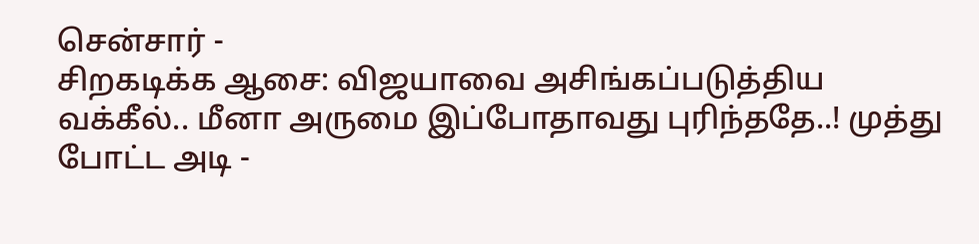சென்சார் -
சிறகடிக்க ஆசை: விஜயாவை அசிங்கப்படுத்திய வக்கீல்.. மீனா அருமை இப்போதாவது புரிந்ததே..! முத்து போட்ட அடி -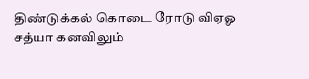திண்டுக்கல் கொடை ரோடு விஏஓ சத்யா கனவிலும்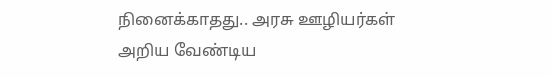நினைக்காதது.. அரசு ஊழியர்கள் அறிய வேண்டிய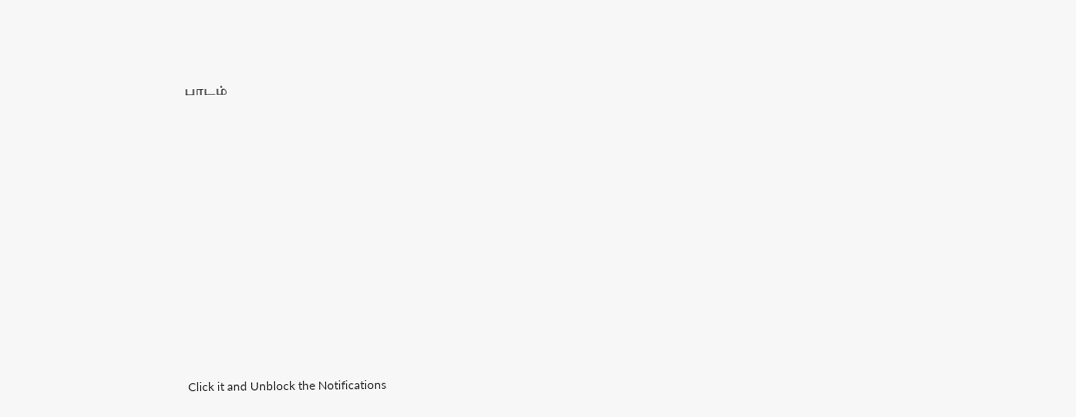பாடம்












Click it and Unblock the Notifications